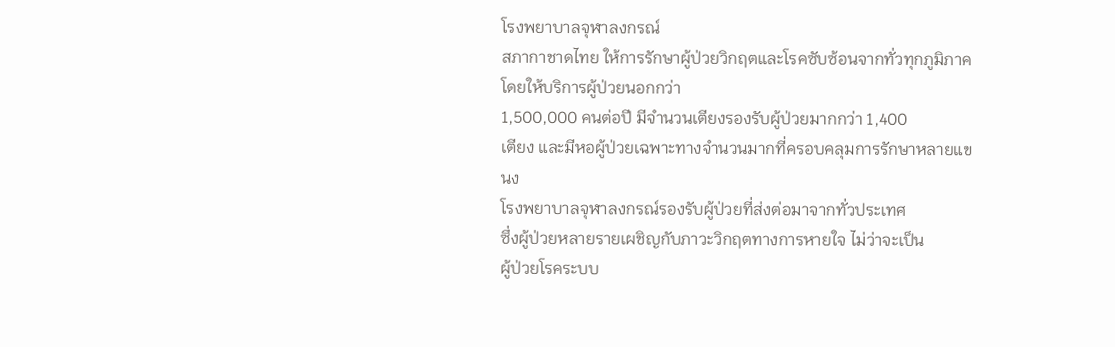โรงพยาบาลจุฬาลงกรณ์
สภากาชาดไทย ให้การรักษาผู้ป่วยวิกฤตและโรคซับซ้อนจากทั่วทุกภูมิภาค โดยให้บริการผู้ป่วยนอกกว่า
1,500,000 คนต่อปี มีจำนวนเตียงรองรับผู้ป่วยมากกว่า 1,400
เตียง และมีหอผู้ป่วยเฉพาะทางจำนวนมากที่ครอบคลุมการรักษาหลายแขนง
โรงพยาบาลจุฬาลงกรณ์รองรับผู้ป่วยที่ส่งต่อมาจากทั่วประเทศ
ซึ่งผู้ป่วยหลายรายเผชิญกับภาวะวิกฤตทางการหายใจ ไม่ว่าจะเป็น
ผู้ป่วยโรคระบบ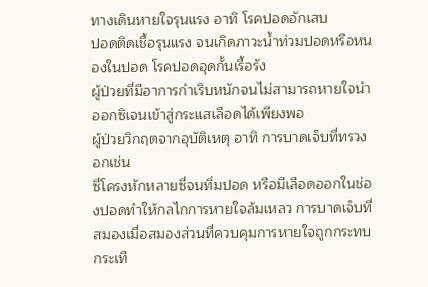ทางเดินหายใจรุนแรง อาทิ โรคปอดอักเสบ
ปอดติดเชื้อรุนแรง จนเกิดภาวะน้ำท่วมปอดหรือหนองในปอด โรคปอดอุดกั้นเรื้อรัง
ผู้ป่วยที่มีอาการกำเริบหนักจนไม่สามารถหายใจนำออกซิเจนเข้าสู่กระแสเลือดได้เพียงพอ
ผู้ป่วยวิกฤตจากอุบัติเหตุ อาทิ การบาดเจ็บที่ทรวงอกเช่น
ซี่โครงหักหลายซี่จนทิ่มปอด หรือมีเลือดออกในช่องปอดทำให้กลไกการหายใจล้มเหลว การบาดเจ็บที่สมองเมื่อสมองส่วนที่ควบคุมการหายใจถูกกระทบกระเทื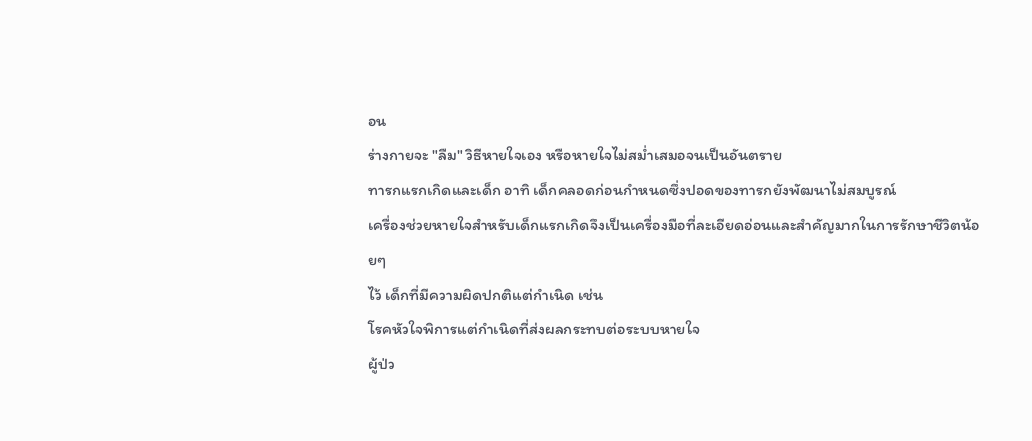อน
ร่างกายจะ "ลืม" วิธีหายใจเอง หรือหายใจไม่สม่ำเสมอจนเป็นอันตราย
ทารกแรกเกิดและเด็ก อาทิ เด็กคลอดก่อนกำหนดซึ่งปอดของทารกยังพัฒนาไม่สมบูรณ์
เครื่องช่วยหายใจสำหรับเด็กแรกเกิดจึงเป็นเครื่องมือที่ละเอียดอ่อนและสำคัญมากในการรักษาชีวิตน้อยๆ
ไว้ เด็กที่มีความผิดปกติแต่กำเนิด เช่น
โรคหัวใจพิการแต่กำเนิดที่ส่งผลกระทบต่อระบบหายใจ
ผู้ป่ว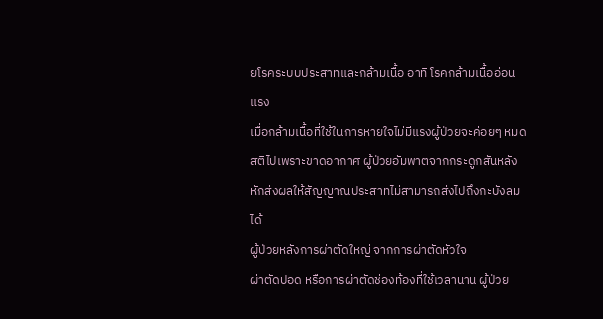ยโรคระบบประสาทและกล้ามเนื้อ อาทิ โรคกล้ามเนื้ออ่อนแรง
เมื่อกล้ามเนื้อที่ใช้ในการหายใจไม่มีแรงผู้ป่วยจะค่อยๆ หมดสติไปเพราะขาดอากาศ ผู้ป่วยอัมพาตจากกระดูกสันหลังหักส่งผลให้สัญญาณประสาทไม่สามารถส่งไปถึงกะบังลมได้
ผู้ป่วยหลังการผ่าตัดใหญ่ จากการผ่าตัดหัวใจ
ผ่าตัดปอด หรือการผ่าตัดช่องท้องที่ใช้เวลานาน ผู้ป่วย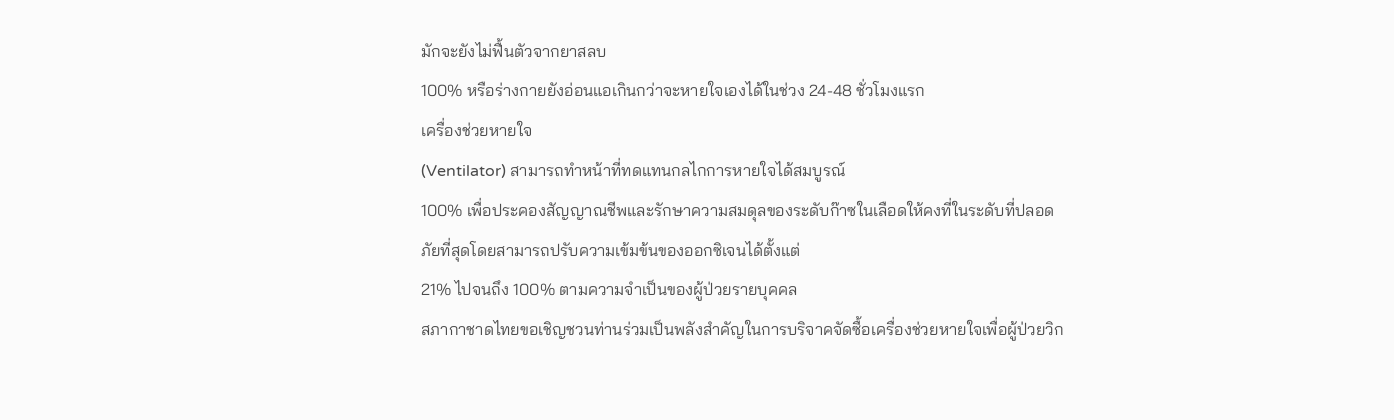มักจะยังไม่ฟื้นตัวจากยาสลบ
100% หรือร่างกายยังอ่อนแอเกินกว่าจะหายใจเองได้ในช่วง 24-48 ชั่วโมงแรก
เครื่องช่วยหายใจ
(Ventilator) สามารถทำหน้าที่ทดแทนกลไกการหายใจได้สมบูรณ์
100% เพื่อประคองสัญญาณชีพและรักษาความสมดุลของระดับก๊าซในเลือดให้คงที่ในระดับที่ปลอดภัยที่สุดโดยสามารถปรับความเข้มข้นของออกซิเจนได้ตั้งแต่
21% ไปจนถึง 100% ตามความจำเป็นของผู้ป่วยรายบุคคล
สภากาชาดไทยขอเชิญชวนท่านร่วมเป็นพลังสำคัญในการบริจาคจัดซื้อเครื่องช่วยหายใจเพื่อผู้ป่วยวิก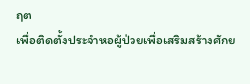ฤต
เพื่อติดตั้งประจำหอผู้ป่วยเพื่อเสริมสร้างศักย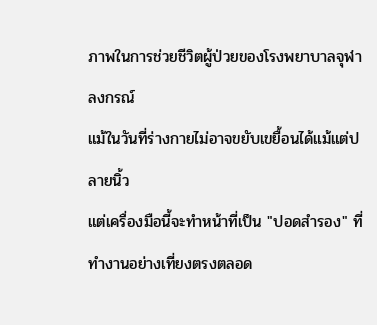ภาพในการช่วยชีวิตผู้ป่วยของโรงพยาบาลจุฬาลงกรณ์
แม้ในวันที่ร่างกายไม่อาจขยับเขยื้อนได้แม้แต่ปลายนิ้ว
แต่เครื่องมือนี้จะทำหน้าที่เป็น "ปอดสำรอง" ที่ทำงานอย่างเที่ยงตรงตลอด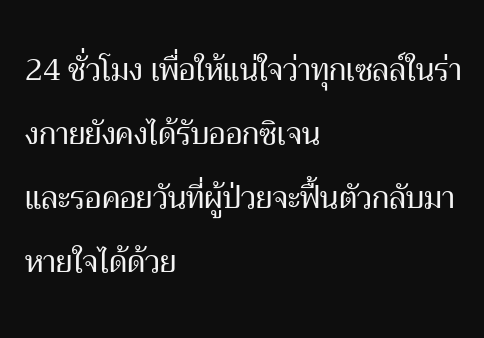24 ชั่วโมง เพื่อให้แน่ใจว่าทุกเซลล์ในร่างกายยังคงได้รับออกซิเจน
และรอคอยวันที่ผู้ป่วยจะฟื้นตัวกลับมาหายใจได้ด้วย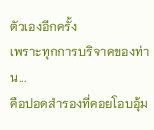ตัวเองอีกครั้ง
เพราะทุกการบริจาคของท่าน...
คือปอดสำรองที่คอยโอบอุ้ม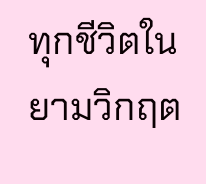ทุกชีวิตในยามวิกฤต